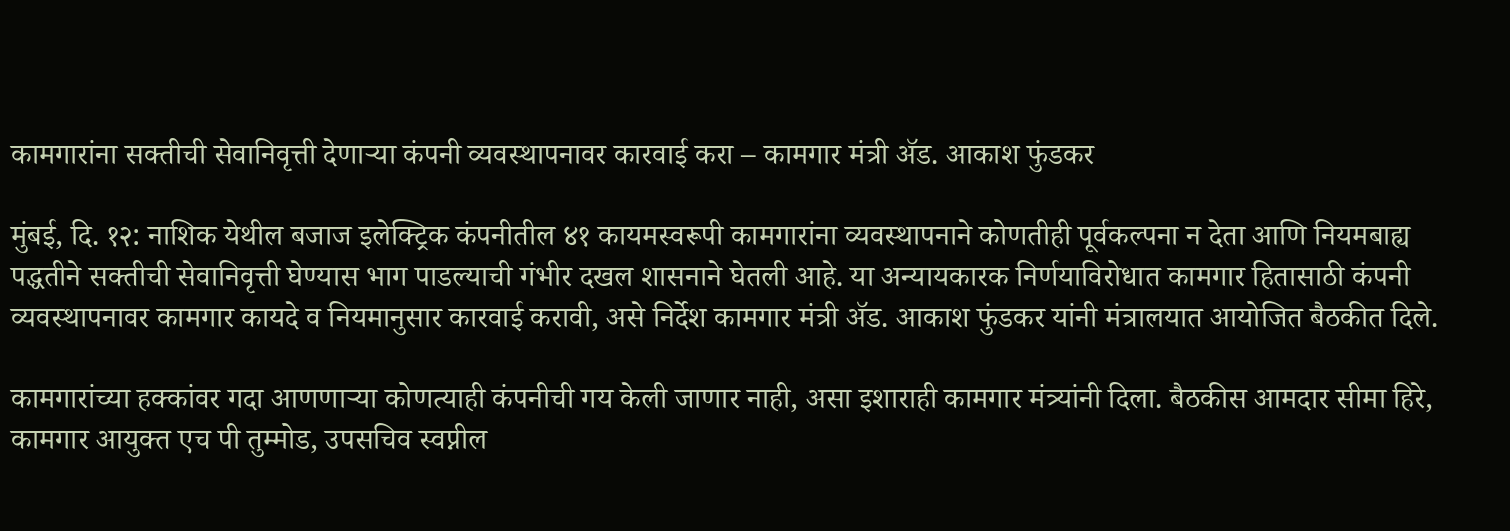कामगारांना सक्तीची सेवानिवृत्ती देणाऱ्या कंपनी व्यवस्थापनावर कारवाई करा – कामगार मंत्री ॲड. आकाश फुंडकर

मुंबई, दि. १२: नाशिक येथील बजाज इलेक्ट्रिक कंपनीतील ४१ कायमस्वरूपी कामगारांना व्यवस्थापनाने कोणतीही पूर्वकल्पना न देता आणि नियमबाह्य पद्धतीने सक्तीची सेवानिवृत्ती घेण्यास भाग पाडल्याची गंभीर दखल शासनाने घेतली आहे. या अन्यायकारक निर्णयाविरोधात कामगार हितासाठी कंपनी व्यवस्थापनावर कामगार कायदे व नियमानुसार कारवाई करावी, असे निर्देश कामगार मंत्री ॲड. आकाश फुंडकर यांनी मंत्रालयात आयोजित बैठकीत दिले.

कामगारांच्या हक्कांवर गदा आणणाऱ्या कोणत्याही कंपनीची गय केली जाणार नाही, असा इशाराही कामगार मंत्र्यांनी दिला. बैठकीस आमदार सीमा हिरे, कामगार आयुक्त एच पी तुम्मोड, उपसचिव स्वप्नील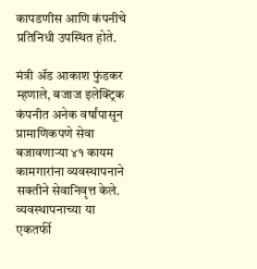कापडणीस आणि कंपनीचे प्रतिनिधी उपस्थित होते.

मंत्री ॲड आकाश फुंडकर म्हणाले, बजाज इलेक्ट्रिक कंपनीत अनेक वर्षांपासून प्रामाणिकपणे सेवा बजावणाऱ्या ४१ कायम कामगारांना व्यवस्थापनाने सक्तीने सेवानिवृत्त केले. व्यवस्थापनाच्या या एकतर्फी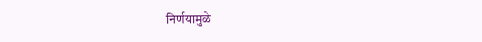निर्णयामुळे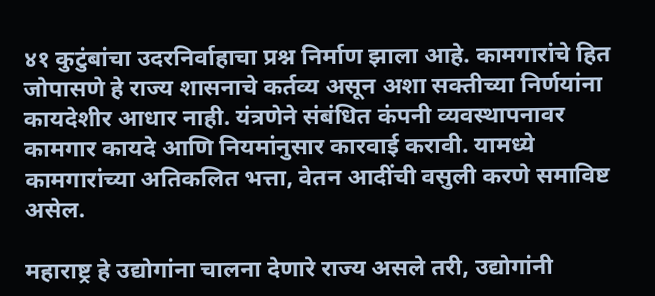४१ कुटुंबांचा उदरनिर्वाहाचा प्रश्न निर्माण झाला आहे. कामगारांचे हित जोपासणे हे राज्य शासनाचे कर्तव्य असून अशा सक्तीच्या निर्णयांना कायदेशीर आधार नाही. यंत्रणेने संबंधित कंपनी व्यवस्थापनावर कामगार कायदे आणि नियमांनुसार कारवाई करावी. यामध्ये कामगारांच्या अतिकलित भत्ता, वेतन आदींची वसुली करणे समाविष्ट असेल.

महाराष्ट्र हे उद्योगांना चालना देणारे राज्य असले तरी, उद्योगांनी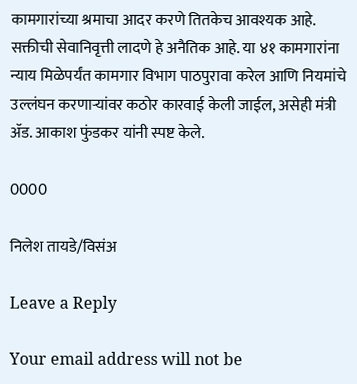कामगारांच्या श्रमाचा आदर करणे तितकेच आवश्यक आहे. सक्तीची सेवानिवृत्ती लादणे हे अनैतिक आहे. या ४१ कामगारांना न्याय मिळेपर्यंत कामगार विभाग पाठपुरावा करेल आणि नियमांचे उल्लंघन करणाऱ्यांवर कठोर कारवाई केली जाईल, असेही मंत्री ॲड. आकाश फुंडकर यांनी स्पष्ट केले.

0000

निलेश तायडे/विसंअ

Leave a Reply

Your email address will not be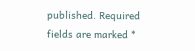published. Required fields are marked *